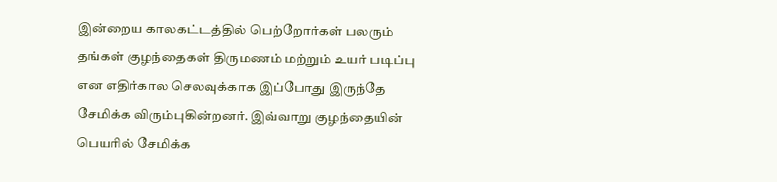இன்றைய காலகட்டத்தில் பெற்றோர்கள் பலரும் தங்கள் குழந்தைகள் திருமணம் மற்றும் உயர் படிப்பு என எதிர்கால செலவுக்காக இப்போது இருந்தே சேமிக்க விரும்புகின்றனர். இவ்வாறு குழந்தையின் பெயரில் சேமிக்க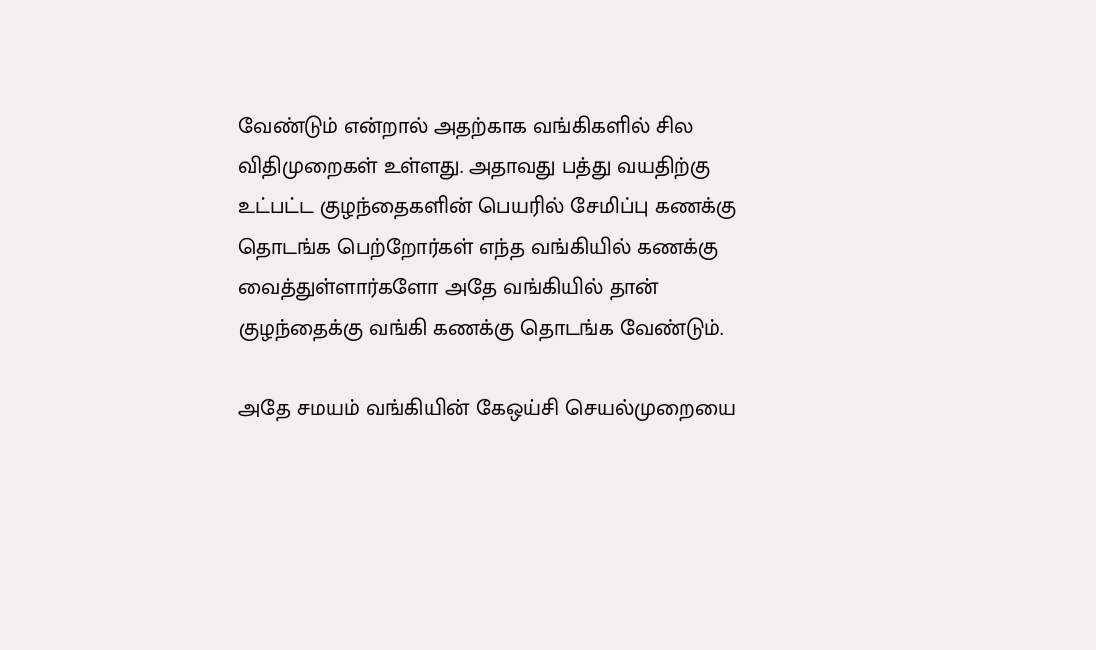வேண்டும் என்றால் அதற்காக வங்கிகளில் சில விதிமுறைகள் உள்ளது. அதாவது பத்து வயதிற்கு உட்பட்ட குழந்தைகளின் பெயரில் சேமிப்பு கணக்கு தொடங்க பெற்றோர்கள் எந்த வங்கியில் கணக்கு வைத்துள்ளார்களோ அதே வங்கியில் தான் குழந்தைக்கு வங்கி கணக்கு தொடங்க வேண்டும்.

அதே சமயம் வங்கியின் கேஒய்சி செயல்முறையை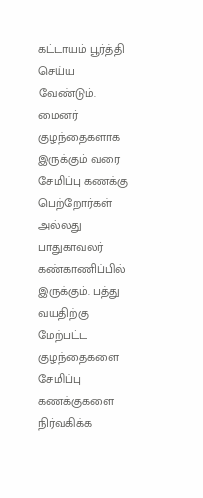கட்டாயம் பூர்த்தி செய்ய வேண்டும். மைனர் குழந்தைகளாக இருக்கும் வரை சேமிப்பு கணக்கு பெற்றோர்கள் அல்லது பாதுகாவலர் கண்காணிப்பில் இருக்கும். பத்து வயதிற்கு மேற்பட்ட குழந்தைகளை சேமிப்பு கணக்குகளை நிர்வகிக்க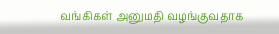வங்கிகள் அனுமதி வழங்குவதாக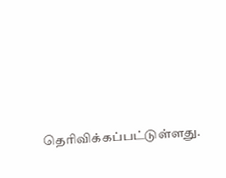தெரிவிக்கப்பட்டுள்ளது.